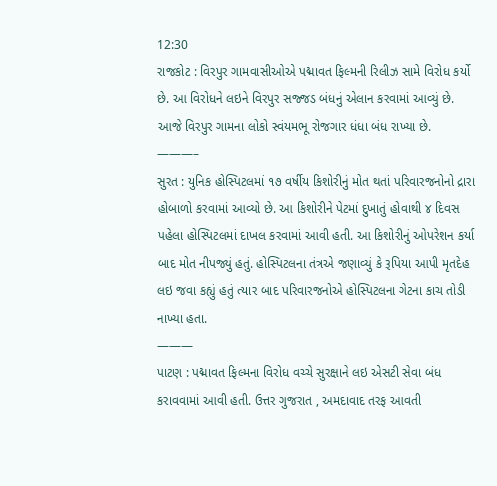12:30
રાજકોટ : વિરપુર ગામવાસીઓએ પદ્માવત ફિલ્મની રિલીઝ સામે વિરોધ કર્યો છે. આ વિરોધને લઇને વિરપુર સજ્જડ બંધનું એલાન કરવામાં આવ્યું છે. આજે વિરપુર ગામના લોકો સ્વંયમભૂ રોજગાર ધંધા બંધ રાખ્યા છે.
———–
સુરત : યુનિક હોસ્પિટલમાં ૧૭ વર્ષીય કિશોરીનું મોત થતાં પરિવારજનોનો દ્રારા હોબાળો કરવામાં આવ્યો છે. આ કિશોરીને પેટમાં દુખાતું હોવાથી ૪ દિવસ પહેલા હોસ્પિટલમાં દાખલ કરવામાં આવી હતી. આ કિશોરીનું ઓપરેશન કર્યા બાદ મોત નીપજ્યું હતું. હોસ્પિટલના તંત્રએ જણાવ્યું કે રૂપિયા આપી મૃતદેહ લઇ જવા કહ્યું હતું ત્યાર બાદ પરિવારજનોએ હોસ્પિટલના ગેટના કાચ તોડી નાખ્યા હતા.
———
પાટણ : પદ્માવત ફિલ્મના વિરોધ વચ્ચે સુરક્ષાને લઇ એસટી સેવા બંધ કરાવવામાં આવી હતી. ઉત્તર ગુજરાત , અમદાવાદ તરફ આવતી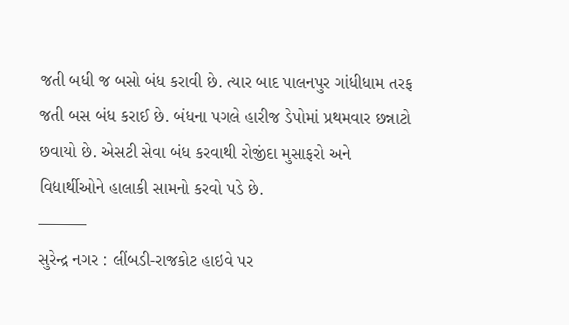જતી બધી જ બસો બંધ કરાવી છે. ત્યાર બાદ પાલનપુર ગાંધીધામ તરફ જતી બસ બંધ કરાઈ છે. બંધના પગલે હારીજ ડેપોમાં પ્રથમવાર છન્નાટો છવાયો છે. એસટી સેવા બંધ કરવાથી રોજીંદા મુસાફરો અને વિદ્યાર્થીઓને હાલાકી સામનો કરવો પડે છે.
———
સુરેન્દ્ર નગર : લીંબડી-રાજકોટ હાઇવે પર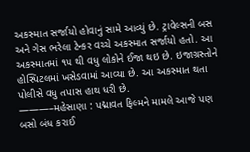અકસ્માત સર્જાયો હોવાનું સામે આવ્યું છે. ટ્રાવેલ્સની બસ અને ગેસ ભરેલા ટેન્કર વચ્ચે અકસ્માત સર્જાયો હતો. આ અકસ્માતમાં ૧૫ થી વધુ લોકોને ઈજા થઇ છે. ઇજાગ્રસ્તોને હોસ્પિટલમાં ખસેડવામાં આવ્યા છે. આ અકસ્માત થતા પોલીસે વધુ તપાસ હાથ ધરી છે.
———–મહેસાણા : પદ્માવત ફિલ્મને મામલે આજે પણ બસો બંધ કરાઈ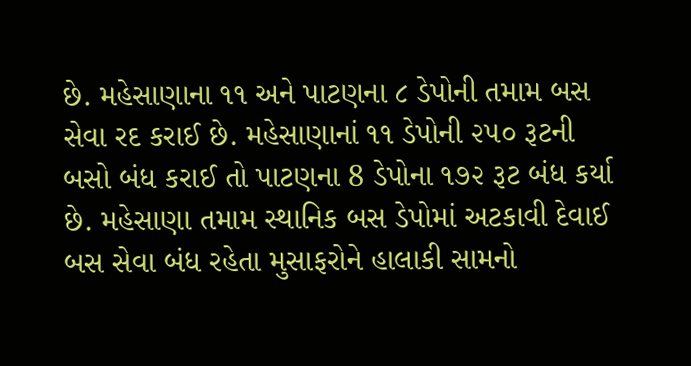છે. મહેસાણાના ૧૧ અને પાટણના ૮ ડેપોની તમામ બસ સેવા રદ કરાઈ છે. મહેસાણાનાં ૧૧ ડેપોની ૨૫૦ રૂટની બસો બંધ કરાઈ તો પાટણના 8 ડેપોના ૧૭૨ રૂટ બંધ કર્યા છે. મહેસાણા તમામ સ્થાનિક બસ ડેપોમાં અટકાવી દેવાઈ બસ સેવા બંધ રહેતા મુસાફરોને હાલાકી સામનો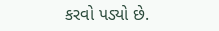કરવો પડ્યો છે.